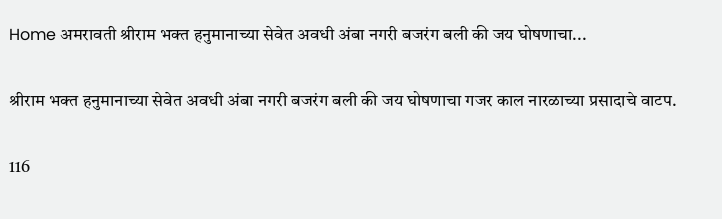Home अमरावती श्रीराम भक्त हनुमानाच्या सेवेत अवधी अंबा नगरी बजरंग बली की जय घोषणाचा...

श्रीराम भक्त हनुमानाच्या सेवेत अवधी अंबा नगरी बजरंग बली की जय घोषणाचा गजर काल नारळाच्या प्रसादाचे वाटप.

116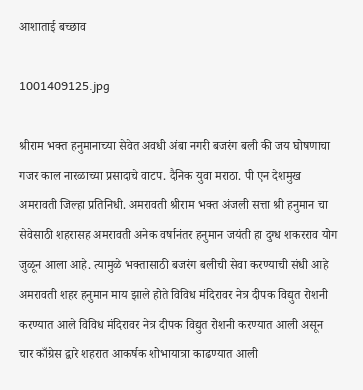आशाताई बच्छाव

1001409125.jpg

श्रीराम भक्त हनुमानाच्या सेवेत अवधी अंबा नगरी बजरंग बली की जय घोषणाचा गजर काल नारळाच्या प्रसादाचे वाटप. दैनिक युवा मराठा. पी एन देशमुख अमरावती जिल्हा प्रतिनिधी. अमरावती श्रीराम भक्त अंजली सत्ता श्री हनुमान चा सेवेसाठी शहरासह अमरावती अनेक वर्षानंतर हनुमान जयंती हा दुग्ध शकरराव योग जुळून आला आहे. त्यामुळे भक्तासाठी बजरंग बलीची सेवा करण्याची संधी आहे अमरावती शहर हनुमान माय झाले होते विविध मंदिरावर नेत्र दीपक विद्युत रोशनी करण्यात आले विविध मंदिरावर नेत्र दीपक विद्युत रोशनी करण्यात आली असून चार काँग्रेस द्वारे शहरात आकर्षक शोभायात्रा काढण्यात आली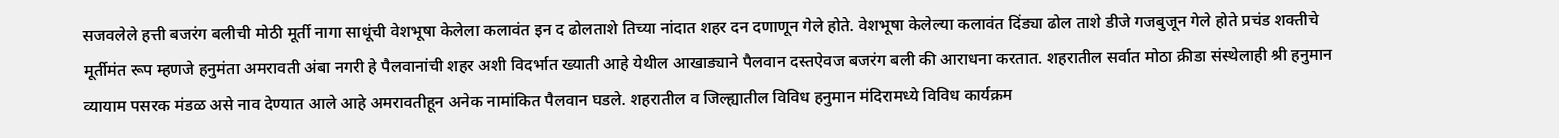सजवलेले हत्ती बजरंग बलीची मोठी मूर्ती नागा साधूंची वेशभूषा केलेला कलावंत इन द ढोलताशे तिच्या नांदात शहर दन दणाणून गेले होते. वेशभूषा केलेल्या कलावंत दिंड्या ढोल ताशे डीजे गजबुजून गेले होते प्रचंड शक्तीचे मूर्तीमंत रूप म्हणजे हनुमंता अमरावती अंबा नगरी हे पैलवानांची शहर अशी विदर्भात ख्याती आहे येथील आखाड्याने पैलवान दस्तऐवज बजरंग बली की आराधना करतात. शहरातील सर्वात मोठा क्रीडा संस्थेलाही श्री हनुमान व्यायाम पसरक मंडळ असे नाव देण्यात आले आहे अमरावतीहून अनेक नामांकित पैलवान घडले. शहरातील व जिल्ह्यातील विविध हनुमान मंदिरामध्ये विविध कार्यक्रम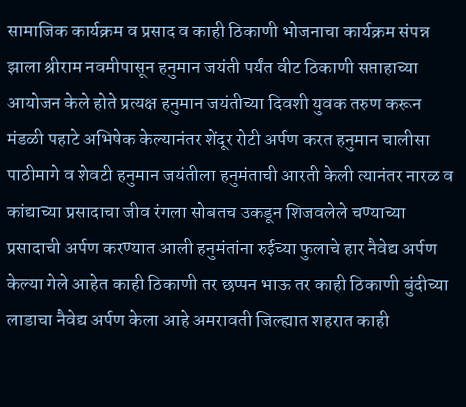सामाजिक कार्यक्रम व प्रसाद व काही ठिकाणी भोजनाचा कार्यक्रम संपन्न झाला श्रीराम नवमीपासून हनुमान जयंती पर्यंत वीट ठिकाणी सप्ताहाच्या आयोजन केले होते प्रत्यक्ष हनुमान जयंतीच्या दिवशी युवक तरुण करून मंडळी पहाटे अभिषेक केल्यानंतर शेंदूर रोटी अर्पण करत हनुमान चालीसा पाठीमागे व शेवटी हनुमान जयंतीला हनुमंताची आरती केली त्यानंतर नारळ व कांद्याच्या प्रसादाचा जीव रंगला सोबतच उकडून शिजवलेले चण्याच्या प्रसादाची अर्पण करण्यात आली हनुमंतांना रुईच्या फुलाचे हार नैवेद्य अर्पण केल्या गेले आहेत काही ठिकाणी तर छप्पन भाऊ तर काही ठिकाणी बुंदीच्या लाडाचा नैवेद्य अर्पण केला आहे अमरावती जिल्ह्यात शहरात काही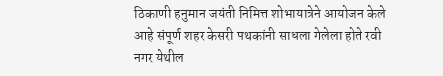ठिकाणी हनुमान जयंती निमित्त शोभायात्रेने आयोजन केले आहे संपूर्ण शहर केसरी पथकांनी साधला गेलेला होते रवी नगर येथील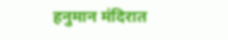हनुमान मंदिरात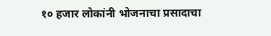१० हजार लोकांनी भोजनाचा प्रसादाचा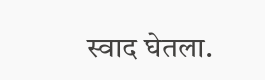स्वाद घेतला.